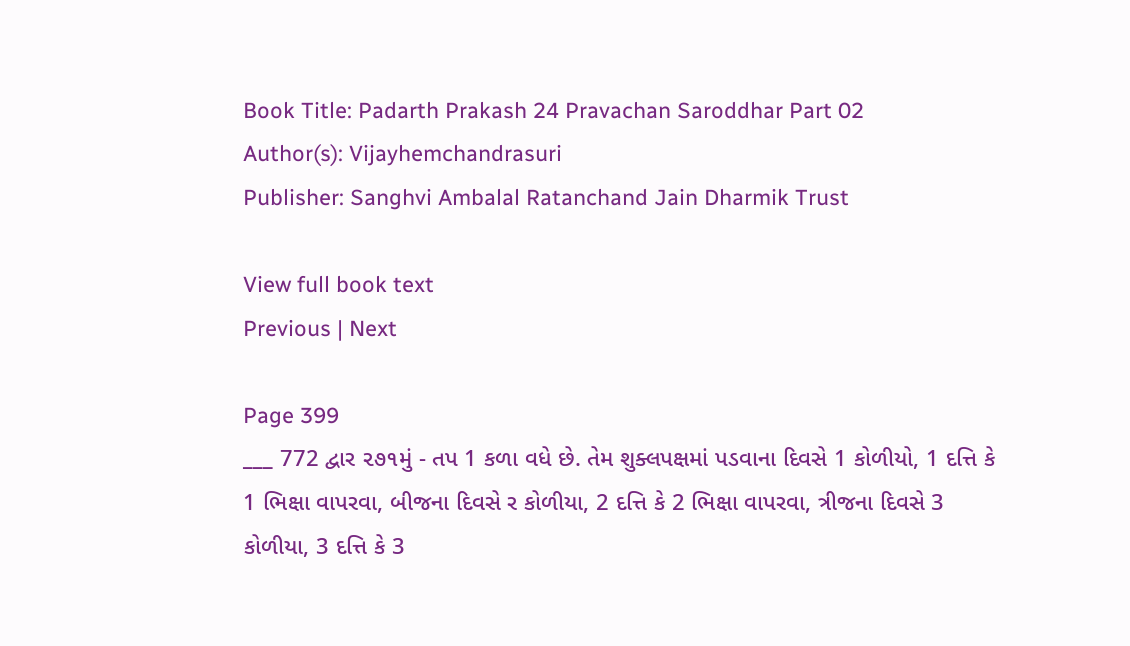Book Title: Padarth Prakash 24 Pravachan Saroddhar Part 02
Author(s): Vijayhemchandrasuri
Publisher: Sanghvi Ambalal Ratanchand Jain Dharmik Trust

View full book text
Previous | Next

Page 399
___ 772 દ્વાર ૨૭૧મું - તપ 1 કળા વધે છે. તેમ શુક્લપક્ષમાં પડવાના દિવસે 1 કોળીયો, 1 દત્તિ કે 1 ભિક્ષા વાપરવા, બીજના દિવસે ર કોળીયા, 2 દત્તિ કે 2 ભિક્ષા વાપરવા, ત્રીજના દિવસે 3 કોળીયા, 3 દત્તિ કે 3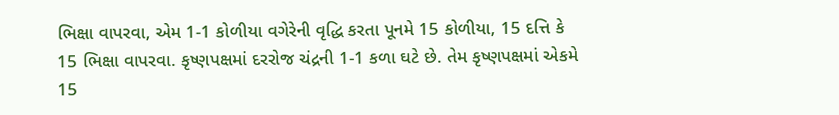ભિક્ષા વાપરવા, એમ 1-1 કોળીયા વગેરેની વૃદ્ધિ કરતા પૂનમે 15 કોળીયા, 15 દત્તિ કે 15 ભિક્ષા વાપરવા. કૃષ્ણપક્ષમાં દરરોજ ચંદ્રની 1-1 કળા ઘટે છે. તેમ કૃષ્ણપક્ષમાં એકમે 15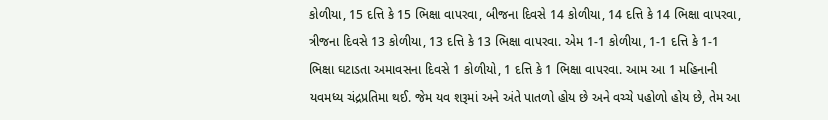કોળીયા, 15 દત્તિ કે 15 ભિક્ષા વાપરવા, બીજના દિવસે 14 કોળીયા, 14 દત્તિ કે 14 ભિક્ષા વાપરવા, ત્રીજના દિવસે 13 કોળીયા, 13 દત્તિ કે 13 ભિક્ષા વાપરવા. એમ 1-1 કોળીયા, 1-1 દત્તિ કે 1-1 ભિક્ષા ઘટાડતા અમાવસના દિવસે 1 કોળીયો, 1 દત્તિ કે 1 ભિક્ષા વાપરવા. આમ આ 1 મહિનાની યવમધ્ય ચંદ્રપ્રતિમા થઈ. જેમ યવ શરૂમાં અને અંતે પાતળો હોય છે અને વચ્ચે પહોળો હોય છે, તેમ આ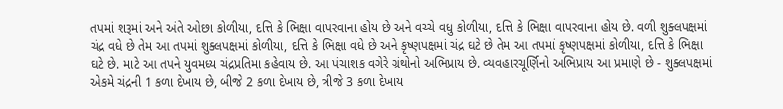તપમાં શરૂમાં અને અંતે ઓછા કોળીયા, દત્તિ કે ભિક્ષા વાપરવાના હોય છે અને વચ્ચે વધુ કોળીયા, દત્તિ કે ભિક્ષા વાપરવાના હોય છે. વળી શુક્લપક્ષમાં ચંદ્ર વધે છે તેમ આ તપમાં શુક્લપક્ષમાં કોળીયા, દત્તિ કે ભિક્ષા વધે છે અને કૃષ્ણપક્ષમાં ચંદ્ર ઘટે છે તેમ આ તપમાં કૃષ્ણપક્ષમાં કોળીયા, દત્તિ કે ભિક્ષા ઘટે છે. માટે આ તપને યુવમધ્ય ચંદ્રપ્રતિમા કહેવાય છે. આ પંચાશક વગેરે ગ્રંથોનો અભિપ્રાય છે. વ્યવહારચૂર્ણિનો અભિપ્રાય આ પ્રમાણે છે - શુક્લપક્ષમાં એકમે ચંદ્રની 1 કળા દેખાય છે, બીજે 2 કળા દેખાય છે, ત્રીજે 3 કળા દેખાય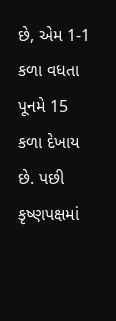છે, એમ 1-1 કળા વધતા પૂનમે 15 કળા દેખાય છે. પછી કૃષ્ણપક્ષમાં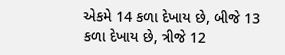એકમે 14 કળા દેખાય છે, બીજે 13 કળા દેખાય છે, ત્રીજે 12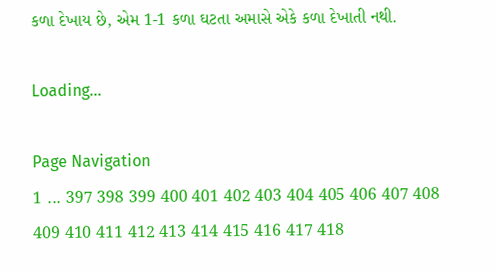કળા દેખાય છે, એમ 1-1 કળા ઘટતા અમાસે એકે કળા દેખાતી નથી.

Loading...

Page Navigation
1 ... 397 398 399 400 401 402 403 404 405 406 407 408 409 410 411 412 413 414 415 416 417 418